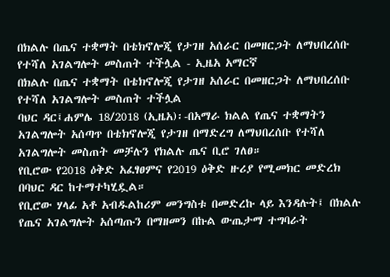በክልሉ በጤና ተቋማት በቴክኖሎጂ የታገዘ አሰራር በመዘርጋት ለማህበረሰቡ የተሻለ አገልግሎት መስጠት ተችሏል - ኢዜአ አማርኛ
በክልሉ በጤና ተቋማት በቴክኖሎጂ የታገዘ አሰራር በመዘርጋት ለማህበረሰቡ የተሻለ አገልግሎት መስጠት ተችሏል
ባህር ዳር፤ሐምሌ 18/2018 (ኢዜአ)፡-በአማራ ክልል የጤና ተቋማትን አገልግሎት አሰጣጥ በቴክኖሎጂ የታገዘ በማድረግ ለማህበረሰቡ የተሻለ አገልግሎት መስጠት መቻሉን የክልሉ ጤና ቢሮ ገለፀ።
የቢሮው የ2018 ዕቅድ አፈፃፀምና የ2019 ዕቅድ ዙሪያ የሚመክር መድረክ በባህር ዳር ከተማተካሂዷል።
የቢሮው ሃላፊ አቶ አብዱልከሪም መንግስቱ በመድረኩ ላይ እንዳሉት፤ በክልሉ የጤና አገልግሎት አሰጣጡን በማዘመን በኩል ውጤታማ ተግባራት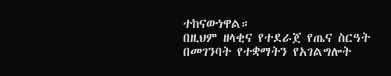ተከናውነዋል።
በዚህም ዘላቂና የተደራጀ የጤና ስርዓት በመገንባት የተቋማትን የአገልግሎት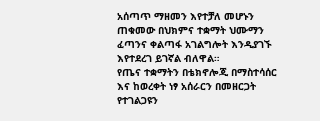አሰጣጥ ማዘመን እየተቻለ መሆኑን ጠቁመው በህክምና ተቋማት ህሙማን ፈጣንና ቀልጣፋ አገልግሎት እንዲያገኙ እየተደረገ ይገኛል ብለዋል።
የጤና ተቋማትን በቴክኖሎጂ በማስተሳሰር እና ከወረቀት ነፃ አሰራርን በመዘርጋት የተገልጋዩን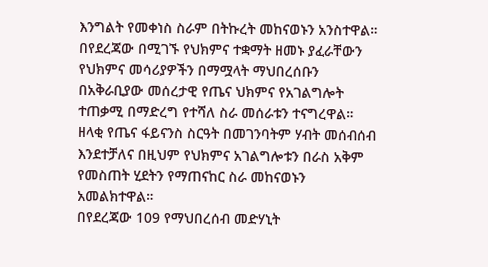እንግልት የመቀነስ ስራም በትኩረት መከናወኑን አንስተዋል።
በየደረጃው በሚገኙ የህክምና ተቋማት ዘመኑ ያፈራቸውን የህክምና መሳሪያዎችን በማሟላት ማህበረሰቡን በአቅራቢያው መሰረታዊ የጤና ህክምና የአገልግሎት ተጠቃሚ በማድረግ የተሻለ ስራ መሰራቱን ተናግረዋል።
ዘላቂ የጤና ፋይናንስ ስርዓት በመገንባትም ሃብት መሰብሰብ እንደተቻለና በዚህም የህክምና አገልግሎቱን በራስ አቅም የመስጠት ሂደትን የማጠናከር ስራ መከናወኑን አመልክተዋል።
በየደረጃው 109 የማህበረሰብ መድሃኒት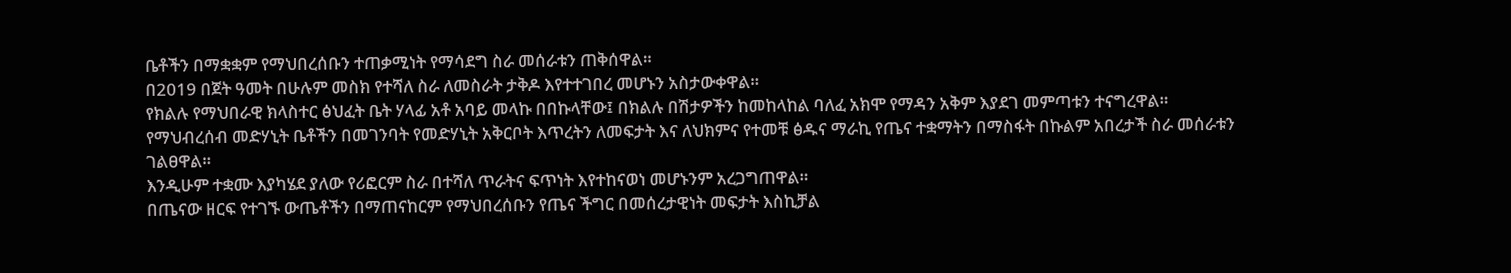ቤቶችን በማቋቋም የማህበረሰቡን ተጠቃሚነት የማሳደግ ስራ መሰራቱን ጠቅሰዋል።
በ2019 በጀት ዓመት በሁሉም መስክ የተሻለ ስራ ለመስራት ታቅዶ እየተተገበረ መሆኑን አስታውቀዋል።
የክልሉ የማህበራዊ ክላስተር ፅህፈት ቤት ሃላፊ አቶ አባይ መላኩ በበኩላቸው፤ በክልሉ በሽታዎችን ከመከላከል ባለፈ አክሞ የማዳን አቅም እያደገ መምጣቱን ተናግረዋል።
የማህብረሰብ መድሃኒት ቤቶችን በመገንባት የመድሃኒት አቅርቦት እጥረትን ለመፍታት እና ለህክምና የተመቹ ፅዱና ማራኪ የጤና ተቋማትን በማስፋት በኩልም አበረታች ስራ መሰራቱን ገልፀዋል።
እንዲሁም ተቋሙ እያካሄደ ያለው የሪፎርም ስራ በተሻለ ጥራትና ፍጥነት እየተከናወነ መሆኑንም አረጋግጠዋል።
በጤናው ዘርፍ የተገኙ ውጤቶችን በማጠናከርም የማህበረሰቡን የጤና ችግር በመሰረታዊነት መፍታት እስኪቻል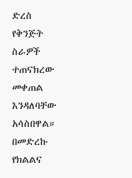ድረስ የቅንጅት ስራዎች ተጠናክረው መቀጠል እንዳለባቸው አሳስበዋል።
በመድረኩ የክልልና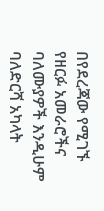በየደረጃው የሚገኙ የዘርፉ አመራሮችና ባለሙያዎች እንዲሁም ባለድርሻ አካላት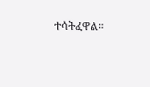ተሳትፈዋል።